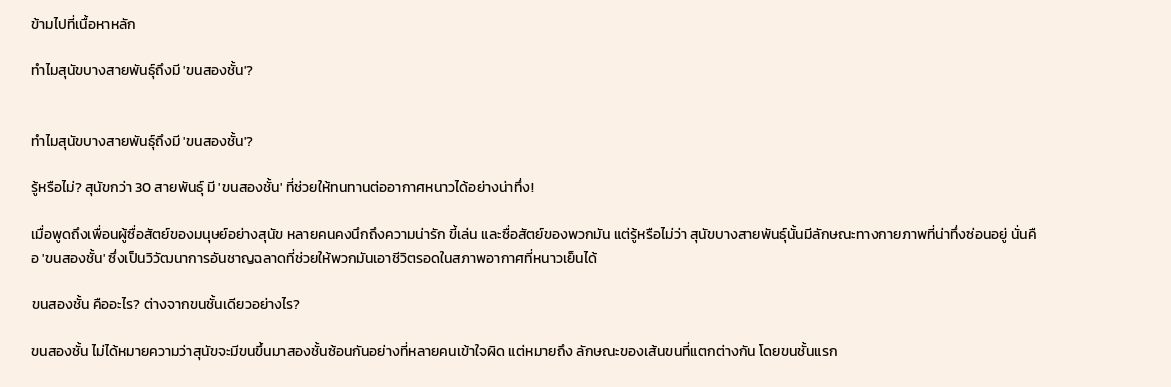ข้ามไปที่เนื้อหาหลัก

ทำไมสุนัขบางสายพันธุ์ถึงมี 'ขนสองชั้น'?


ทำไมสุนัขบางสายพันธุ์ถึงมี 'ขนสองชั้น'?

รู้หรือไม่? สุนัขกว่า 30 สายพันธุ์ มี 'ขนสองชั้น' ที่ช่วยให้ทนทานต่ออากาศหนาวได้อย่างน่าทึ่ง!

เมื่อพูดถึงเพื่อนผู้ซื่อสัตย์ของมนุษย์อย่างสุนัข หลายคนคงนึกถึงความน่ารัก ขี้เล่น และซื่อสัตย์ของพวกมัน แต่รู้หรือไม่ว่า สุนัขบางสายพันธุ์นั้นมีลักษณะทางกายภาพที่น่าทึ่งซ่อนอยู่ นั่นคือ 'ขนสองชั้น' ซึ่งเป็นวิวัฒนาการอันชาญฉลาดที่ช่วยให้พวกมันเอาชีวิตรอดในสภาพอากาศที่หนาวเย็นได้

ขนสองชั้น คืออะไร? ต่างจากขนชั้นเดียวอย่างไร?

ขนสองชั้น ไม่ได้หมายความว่าสุนัขจะมีขนขึ้นมาสองชั้นซ้อนกันอย่างที่หลายคนเข้าใจผิด แต่หมายถึง ลักษณะของเส้นขนที่แตกต่างกัน โดยขนชั้นแรก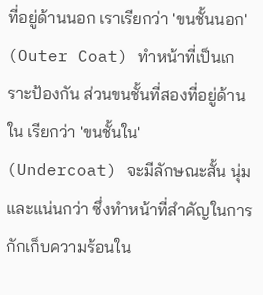ที่อยู่ด้านนอก เราเรียกว่า 'ขนชั้นนอก' (Outer Coat) ทำหน้าที่เป็นเกราะป้องกัน ส่วนขนชั้นที่สองที่อยู่ด้านใน เรียกว่า 'ขนชั้นใน' (Undercoat) จะมีลักษณะสั้น นุ่ม และแน่นกว่า ซึ่งทำหน้าที่สำคัญในการกักเก็บความร้อนใน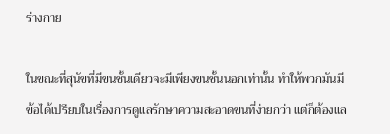ร่างกาย

ในขณะที่สุนัขที่มีขนชั้นเดียวจะมีเพียงขนชั้นนอกเท่านั้น ทำให้พวกมันมีข้อได้เปรียบในเรื่องการดูแลรักษาความสะอาดขนที่ง่ายกว่า แต่ก็ต้องแล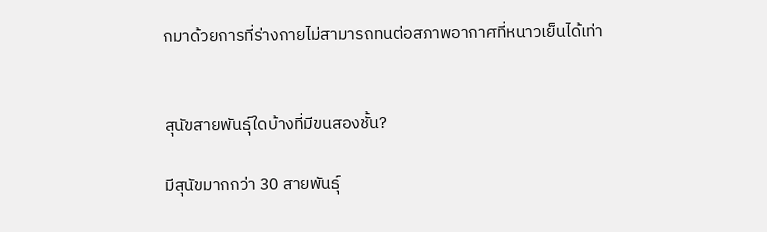กมาด้วยการที่ร่างกายไม่สามารถทนต่อสภาพอากาศที่หนาวเย็นได้เท่า


สุนัขสายพันธุ์ใดบ้างที่มีขนสองชั้น?

มีสุนัขมากกว่า 30 สายพันธุ์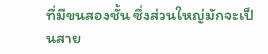ที่มีขนสองชั้น ซึ่งส่วนใหญ่มักจะเป็นสาย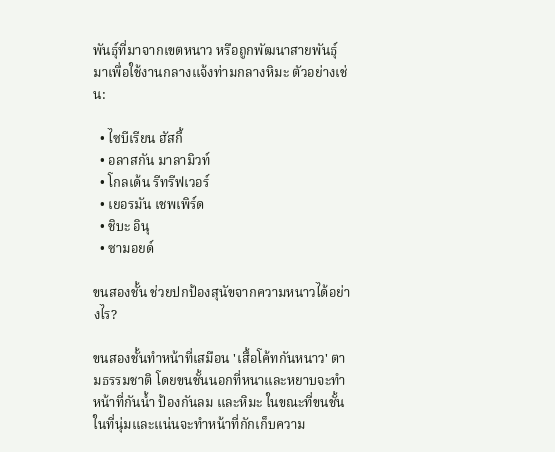พันธุ์ที่มาจากเขตหนาว หรือถูกพัฒนาสายพันธุ์มาเพื่อใช้งานกลางแจ้งท่ามกลางหิมะ ตัวอย่างเช่น:

  • ไซบีเรียน ฮัสกี้
  • อลาสกัน มาลามิวท์
  • โกลเด้น รีทรีฟเวอร์
  • เยอรมัน เชพเพิร์ด
  • ชิบะ อินุ
  • ซามอยด์

ขนสองชั้น ช่วยปกป้องสุนัขจากความหนาวได้อย่างไร?

ขนสองชั้นทำหน้าที่เสมือน 'เสื้อโค้ทกันหนาว' ตามธรรมชาติ โดยขนชั้นนอกที่หนาและหยาบจะทำหน้าที่กันน้ำ ป้องกันลม และหิมะ ในขณะที่ขนชั้นในที่นุ่มและแน่นจะทำหน้าที่กักเก็บความ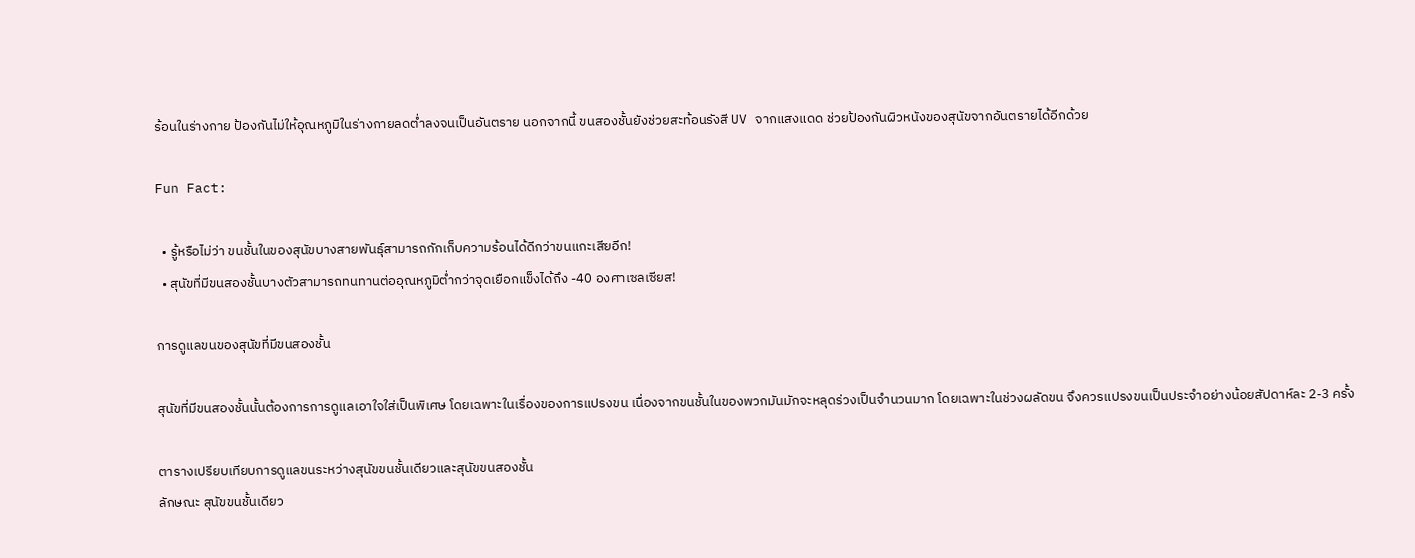ร้อนในร่างกาย ป้องกันไม่ให้อุณหภูมิในร่างกายลดต่ำลงจนเป็นอันตราย นอกจากนี้ ขนสองชั้นยังช่วยสะท้อนรังสี UV จากแสงแดด ช่วยป้องกันผิวหนังของสุนัขจากอันตรายได้อีกด้วย

Fun Fact:

  • รู้หรือไม่ว่า ขนชั้นในของสุนัขบางสายพันธุ์สามารถกักเก็บความร้อนได้ดีกว่าขนแกะเสียอีก!
  • สุนัขที่มีขนสองชั้นบางตัวสามารถทนทานต่ออุณหภูมิต่ำกว่าจุดเยือกแข็งได้ถึง -40 องศาเซลเซียส!

การดูแลขนของสุนัขที่มีขนสองชั้น

สุนัขที่มีขนสองชั้นนั้นต้องการการดูแลเอาใจใส่เป็นพิเศษ โดยเฉพาะในเรื่องของการแปรงขน เนื่องจากขนชั้นในของพวกมันมักจะหลุดร่วงเป็นจำนวนมาก โดยเฉพาะในช่วงผลัดขน จึงควรแปรงขนเป็นประจำอย่างน้อยสัปดาห์ละ 2-3 ครั้ง

ตารางเปรียบเทียบการดูแลขนระหว่างสุนัขขนชั้นเดียวและสุนัขขนสองชั้น
ลักษณะ สุนัขขนชั้นเดียว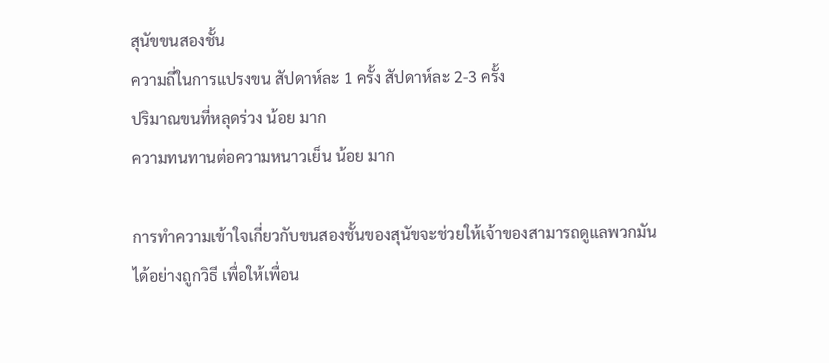สุนัขขนสองชั้น
ความถี่ในการแปรงขน สัปดาห์ละ 1 ครั้ง สัปดาห์ละ 2-3 ครั้ง
ปริมาณขนที่หลุดร่วง น้อย มาก
ความทนทานต่อความหนาวเย็น น้อย มาก

การทำความเข้าใจเกี่ยวกับขนสองชั้นของสุนัขจะช่วยให้เจ้าของสามารถดูแลพวกมันได้อย่างถูกวิธี เพื่อให้เพื่อน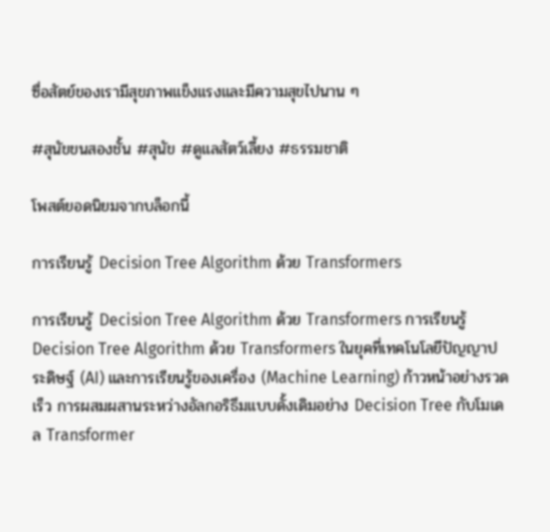ซื่อสัตย์ของเรามีสุขภาพแข็งแรงและมีความสุขไปนาน ๆ

#สุนัขขนสองชั้น #สุนัข #ดูแลสัตว์เลี้ยง #ธรรมชาติ

โพสต์ยอดนิยมจากบล็อกนี้

การเรียนรู้ Decision Tree Algorithm ด้วย Transformers

การเรียนรู้ Decision Tree Algorithm ด้วย Transformers การเรียนรู้ Decision Tree Algorithm ด้วย Transformers ในยุคที่เทคโนโลยีปัญญาประดิษฐ์ (AI) และการเรียนรู้ของเครื่อง (Machine Learning) ก้าวหน้าอย่างรวดเร็ว การผสมผสานระหว่างอัลกอริธึมแบบดั้งเดิมอย่าง Decision Tree กับโมเดล Transformer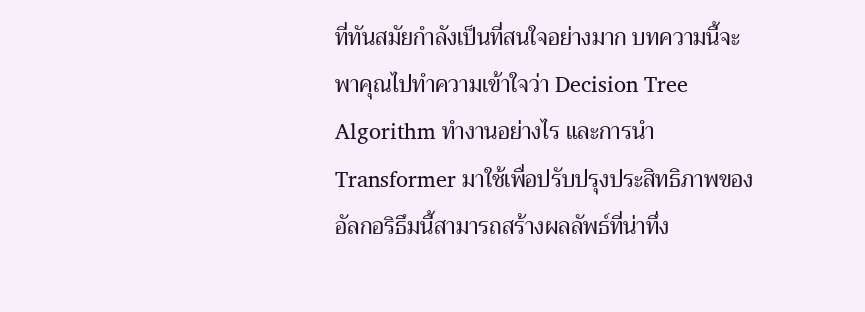ที่ทันสมัยกำลังเป็นที่สนใจอย่างมาก บทความนี้จะพาคุณไปทำความเข้าใจว่า Decision Tree Algorithm ทำงานอย่างไร และการนำ Transformer มาใช้เพื่อปรับปรุงประสิทธิภาพของอัลกอริธึมนี้สามารถสร้างผลลัพธ์ที่น่าทึ่ง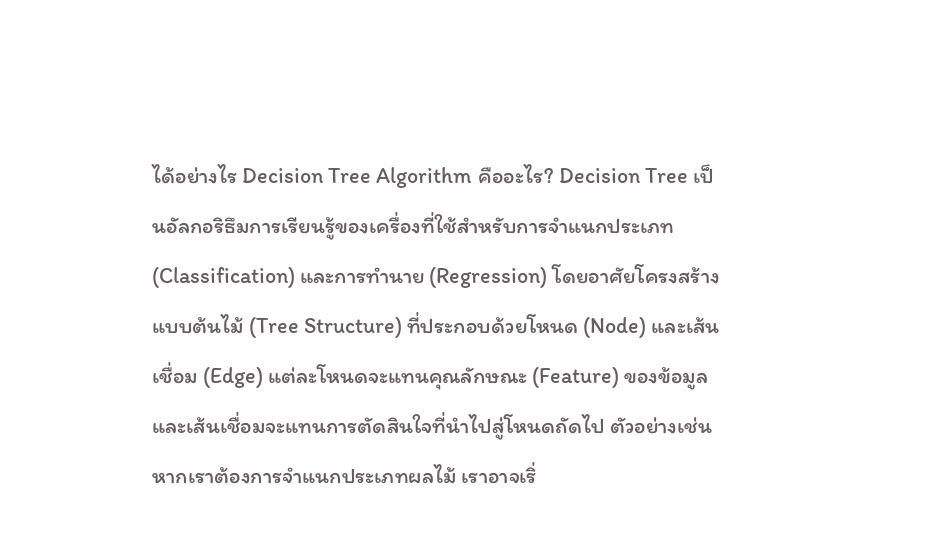ได้อย่างไร Decision Tree Algorithm คืออะไร? Decision Tree เป็นอัลกอริธึมการเรียนรู้ของเครื่องที่ใช้สำหรับการจำแนกประเภท (Classification) และการทำนาย (Regression) โดยอาศัยโครงสร้างแบบต้นไม้ (Tree Structure) ที่ประกอบด้วยโหนด (Node) และเส้นเชื่อม (Edge) แต่ละโหนดจะแทนคุณลักษณะ (Feature) ของข้อมูล และเส้นเชื่อมจะแทนการตัดสินใจที่นำไปสู่โหนดถัดไป ตัวอย่างเช่น หากเราต้องการจำแนกประเภทผลไม้ เราอาจเริ่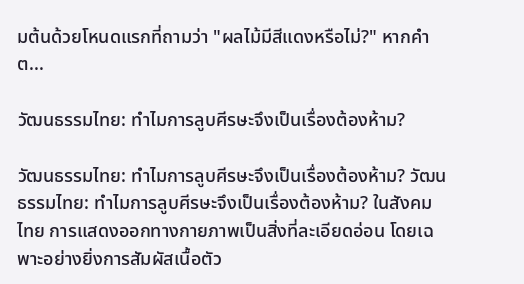มต้นด้วยโหนดแรกที่ถามว่า "ผลไม้มีสีแดงหรือไม่?" หากคำต...

วัฒนธรรมไทย: ทำไมการลูบศีรษะจึงเป็นเรื่องต้องห้าม?

วัฒนธรรมไทย: ทำไมการลูบศีรษะจึงเป็นเรื่องต้องห้าม? วัฒนธรรมไทย: ทำไมการลูบศีรษะจึงเป็นเรื่องต้องห้าม? ในสังคมไทย การแสดงออกทางกายภาพเป็นสิ่งที่ละเอียดอ่อน โดยเฉพาะอย่างยิ่งการสัมผัสเนื้อตัว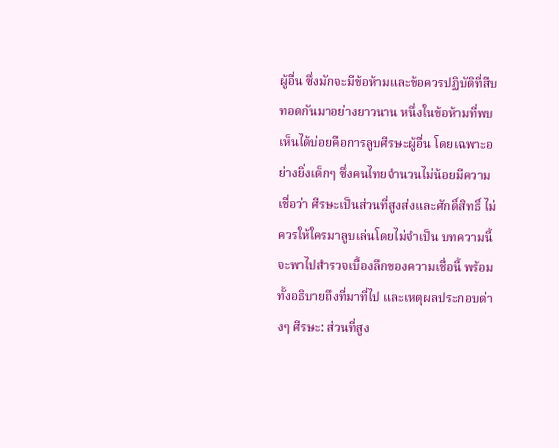ผู้อื่น ซึ่งมักจะมีข้อห้ามและข้อควรปฏิบัติที่สืบทอดกันมาอย่างยาวนาน หนึ่งในข้อห้ามที่พบเห็นได้บ่อยคือการลูบศีรษะผู้อื่น โดยเฉพาะอย่างยิ่งเด็กๆ ซึ่งคนไทยจำนวนไม่น้อยมีความเชื่อว่า ศีรษะเป็นส่วนที่สูงส่งและศักดิ์สิทธิ์ ไม่ควรให้ใครมาลูบเล่นโดยไม่จำเป็น บทความนี้จะพาไปสำรวจเบื้องลึกของความเชื่อนี้ พร้อมทั้งอธิบายถึงที่มาที่ไป และเหตุผลประกอบต่างๆ ศีรษะ: ส่วนที่สูง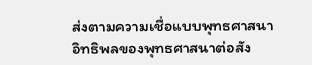ส่งตามความเชื่อแบบพุทธศาสนา อิทธิพลของพุทธศาสนาต่อสัง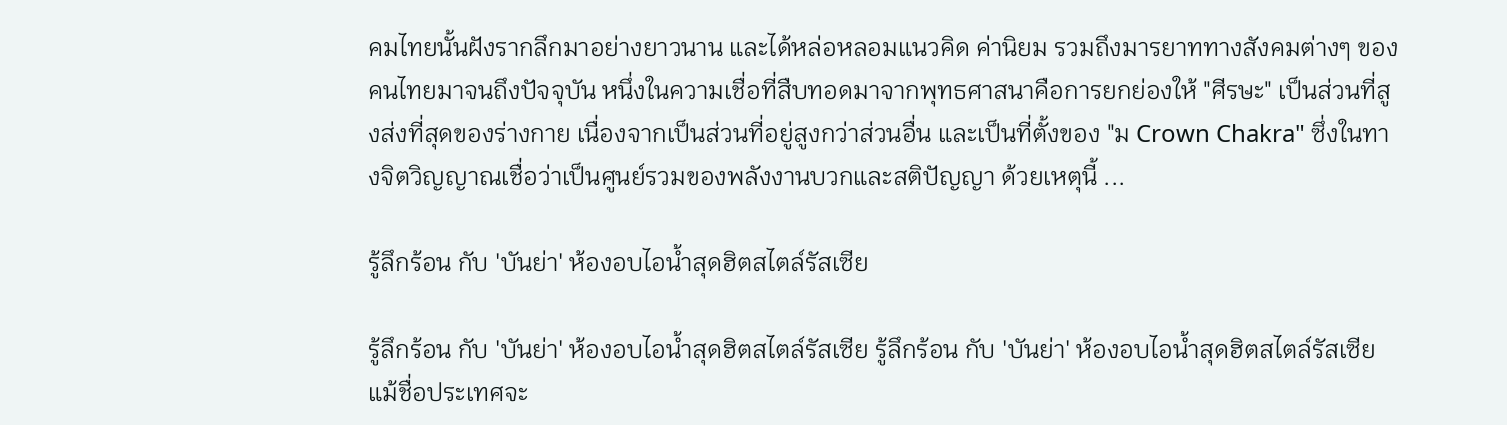คมไทยนั้นฝังรากลึกมาอย่างยาวนาน และได้หล่อหลอมแนวคิด ค่านิยม รวมถึงมารยาททางสังคมต่างๆ ของคนไทยมาจนถึงปัจจุบัน หนึ่งในความเชื่อที่สืบทอดมาจากพุทธศาสนาคือการยกย่องให้ "ศีรษะ" เป็นส่วนที่สูงส่งที่สุดของร่างกาย เนื่องจากเป็นส่วนที่อยู่สูงกว่าส่วนอื่น และเป็นที่ตั้งของ "ม Crown Chakra" ซึ่งในทางจิตวิญญาณเชื่อว่าเป็นศูนย์รวมของพลังงานบวกและสติปัญญา ด้วยเหตุนี้ ...

รู้ลึกร้อน กับ 'บันย่า' ห้องอบไอน้ำสุดฮิตสไตล์รัสเซีย

รู้ลึกร้อน กับ 'บันย่า' ห้องอบไอน้ำสุดฮิตสไตล์รัสเซีย รู้ลึกร้อน กับ 'บันย่า' ห้องอบไอน้ำสุดฮิตสไตล์รัสเซีย แม้ชื่อประเทศจะ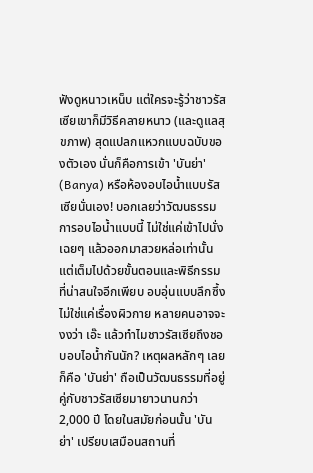ฟังดูหนาวเหน็บ แต่ใครจะรู้ว่าชาวรัสเซียเขาก็มีวิธีคลายหนาว (และดูแลสุขภาพ) สุดแปลกแหวกแบบฉบับของตัวเอง นั่นก็คือการเข้า 'บันย่า' (Banya) หรือห้องอบไอน้ำแบบรัสเซียนั่นเอง! บอกเลยว่าวัฒนธรรมการอบไอน้ำแบบนี้ ไม่ใช่แค่เข้าไปนั่งเฉยๆ แล้วออกมาสวยหล่อเท่านั้น แต่เต็มไปด้วยขั้นตอนและพิธีกรรมที่น่าสนใจอีกเพียบ อบอุ่นแบบลึกซึ้ง ไม่ใช่แค่เรื่องผิวกาย หลายคนอาจจะงงว่า เอ๊ะ แล้วทำไมชาวรัสเซียถึงชอบอบไอน้ำกันนัก? เหตุผลหลักๆ เลยก็คือ 'บันย่า' ถือเป็นวัฒนธรรมที่อยู่คู่กับชาวรัสเซียมายาวนานกว่า 2,000 ปี โดยในสมัยก่อนนั้น 'บันย่า' เปรียบเสมือนสถานที่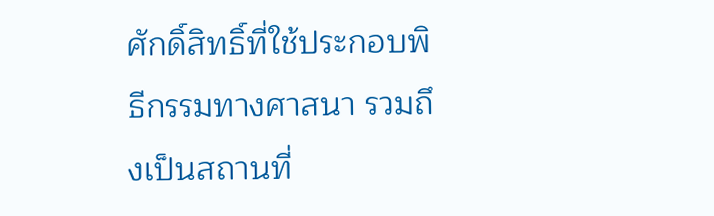ศักดิ์สิทธิ์ที่ใช้ประกอบพิธีกรรมทางศาสนา รวมถึงเป็นสถานที่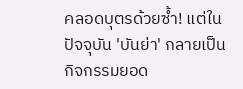คลอดบุตรด้วยซ้ำ! แต่ในปัจจุบัน 'บันย่า' กลายเป็นกิจกรรมยอด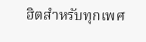ฮิตสำหรับทุกเพศ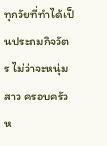ทุกวัยที่ทำได้เป็นประถมกิจวัตร ไม่ว่าจะหนุ่มสาว ครอบครัว ห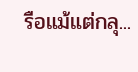รือแม้แต่กลุ...